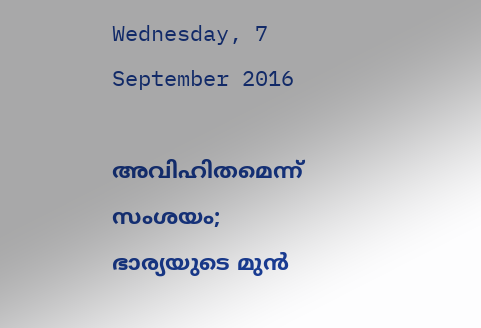Wednesday, 7 September 2016

അവിഹിതമെന്ന് സംശയം; ഭാര്യയുടെ മുന്‍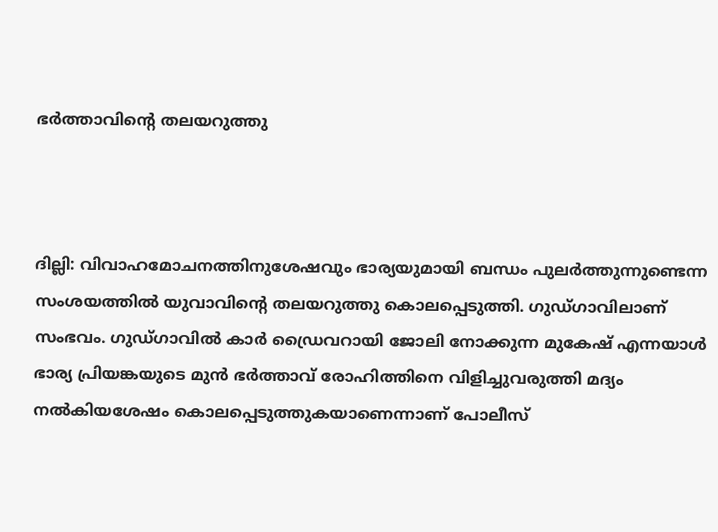ഭര്‍ത്താവിന്റെ തലയറുത്തു



ദില്ലി: വിവാഹമോചനത്തിനുശേഷവും ഭാര്യയുമായി ബന്ധം പുലര്‍ത്തുന്നുണ്ടെന്ന സംശയത്തില്‍ യുവാവിന്റെ തലയറുത്തു കൊലപ്പെടുത്തി. ഗുഡ്ഗാവിലാണ് സംഭവം. ഗുഡ്ഗാവില്‍ കാര്‍ ഡ്രൈവറായി ജോലി നോക്കുന്ന മുകേഷ് എന്നയാള്‍ ഭാര്യ പ്രിയങ്കയുടെ മുന്‍ ഭര്‍ത്താവ് രോഹിത്തിനെ വിളിച്ചുവരുത്തി മദ്യം നല്‍കിയശേഷം കൊലപ്പെടുത്തുകയാണെന്നാണ് പോലീസ്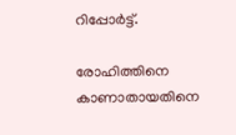റിപ്പോര്‍ട്ട്.

രോഹിത്തിനെ കാണാതായതിനെ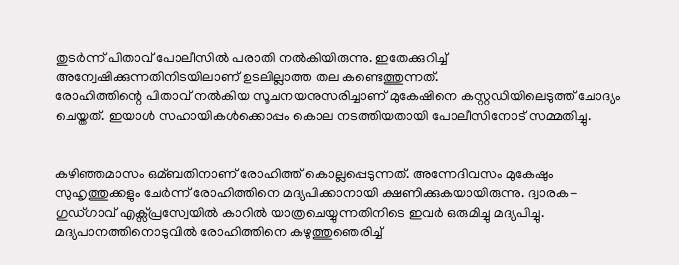തുടര്‍ന്ന് പിതാവ് പോലീസില്‍ പരാതി നല്‍കിയിരുന്നു. ഇതേക്കുറിച്ച്‌ അന്വേഷിക്കുന്നതിനിടയിലാണ് ഉടലില്ലാത്ത തല കണ്ടെത്തുന്നത്.
രോഹിത്തിന്റെ പിതാവ് നല്‍കിയ സൂചനയനുസരിച്ചാണ് മുകേഷിനെ കസ്റ്റഡിയിലെടുത്ത് ചോദ്യം ചെയ്തത്. ഇയാള്‍ സഹായികള്‍ക്കൊപ്പം കൊല നടത്തിയതായി പോലീസിനോട് സമ്മതിച്ചു.


കഴിഞ്ഞമാസം ഒമ്ബതിനാണ് രോഹിത്ത് കൊല്ലപ്പെടുന്നത്. അന്നേദിവസം മുകേഷും സുഹൃത്തുക്കളും ചേര്‍ന്ന് രോഹിത്തിനെ മദ്യപിക്കാനായി ക്ഷണിക്കുകയായിരുന്നു. ദ്വാരക-ഗുഡ്ഗാവ് എക്സ്പ്രസ്വേയില്‍ കാറില്‍ യാത്രചെയ്യുന്നതിനിടെ ഇവര്‍ ഒരുമിച്ചു മദ്യപിച്ചു. മദ്യപാനത്തിനൊടുവില്‍ രോഹിത്തിനെ കഴുത്തുഞെരിച്ച്‌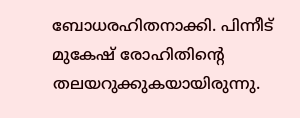ബോധരഹിതനാക്കി. പിന്നീട് മുകേഷ് രോഹിതിന്റെ തലയറുക്കുകയായിരുന്നു.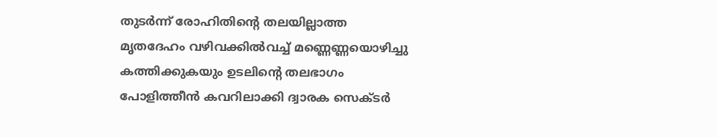തുടര്‍ന്ന് രോഹിതിന്റെ തലയില്ലാത്ത മൃതദേഹം വഴിവക്കില്‍വച്ച്‌ മണ്ണെണ്ണയൊഴിച്ചു കത്തിക്കുകയും ഉടലിന്റെ തലഭാഗം പോളിത്തീന്‍ കവറിലാക്കി ദ്വാരക സെക്ടര്‍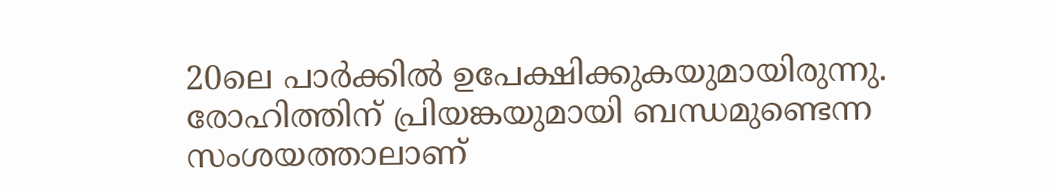20ലെ പാര്‍ക്കില്‍ ഉപേക്ഷിക്കുകയുമായിരുന്നു. രോഹിത്തിന് പ്രിയങ്കയുമായി ബന്ധമുണ്ടെന്ന സംശയത്താലാണ്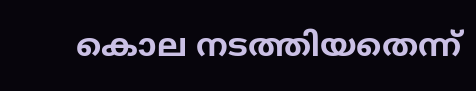കൊല നടത്തിയതെന്ന്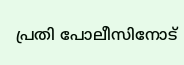പ്രതി പോലീസിനോട്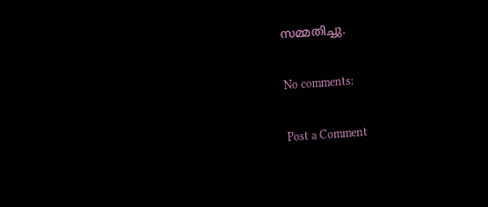സമ്മതിച്ചു.

No comments:

Post a Comment